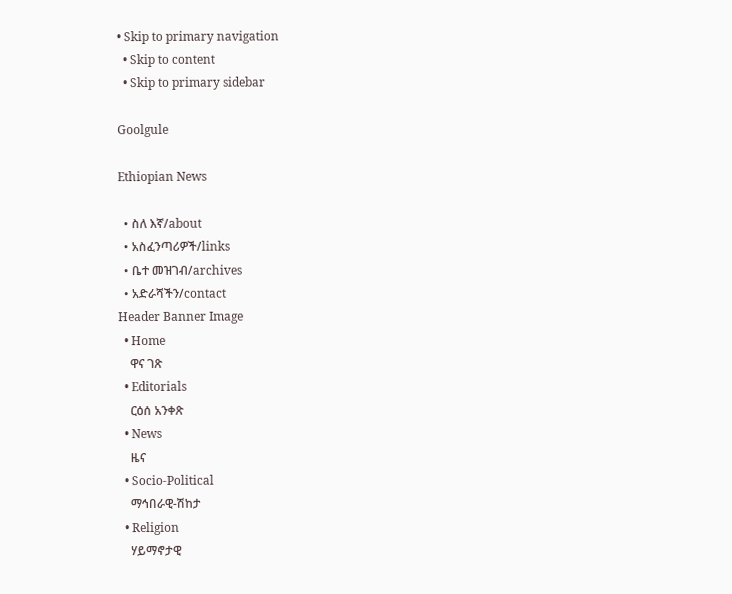• Skip to primary navigation
  • Skip to content
  • Skip to primary sidebar

Goolgule

Ethiopian News

  • ስለ እኛ/about
  • አስፈንጣሪዎች/links
  • ቤተ መዝገብ/archives
  • አድራሻችን/contact
Header Banner Image
  • Home
    ዋና ገጽ
  • Editorials
    ርዕሰ አንቀጽ
  • News
    ዜና
  • Socio-Political
    ማኅበራዊ-ሽከታ
  • Religion
    ሃይማኖታዊ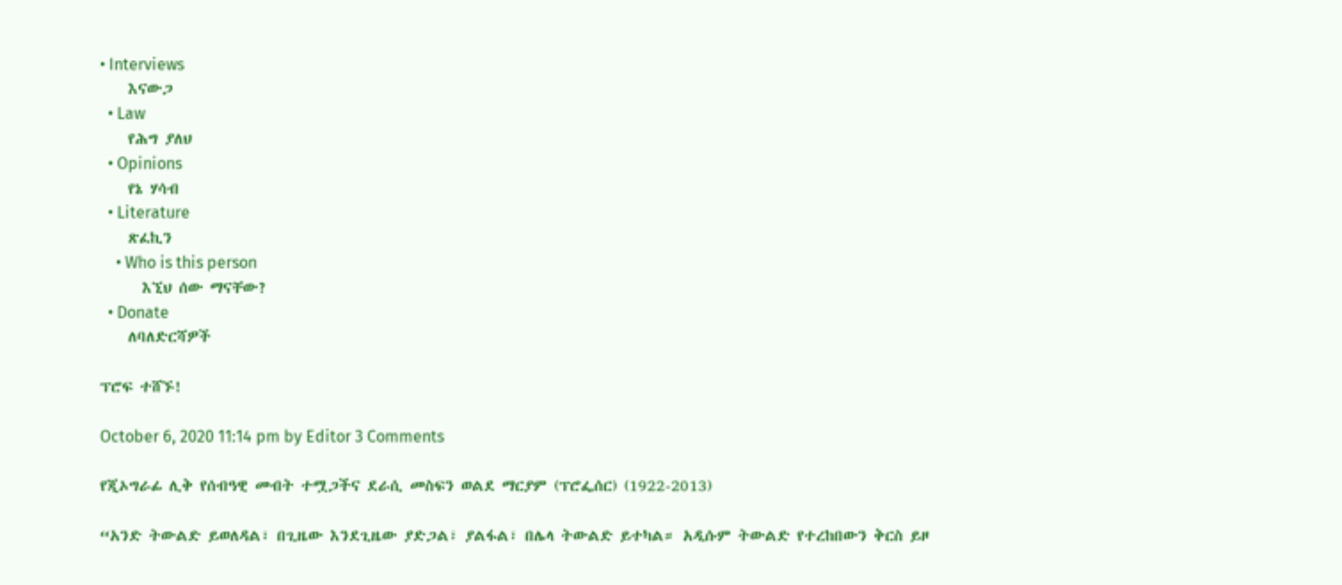• Interviews
    እናውጋ
  • Law
    የሕግ ያለህ
  • Opinions
    የኔ ሃሳብ
  • Literature
    ጽፈኪን
    • Who is this person
      እኚህ ሰው ማናቸው?
  • Donate
    ለባለድርሻዎች

ፕሮፍ ተሸኙ!

October 6, 2020 11:14 pm by Editor 3 Comments

የጂኦግራፊ ሊቅ የሰብዓዊ መብት ተሟጋችና ደራሲ መስፍን ወልደ ማርያም (ፕሮፌሰር) (1922-2013)

“አንድ ትውልድ ይወለዳል፣ በጊዜው እንደጊዜው ያድጋል፣ ያልፋል፣ በሌላ ትውልድ ይተካል። አዲሱም ትውልድ የተረከበውን ቅርስ ይዞ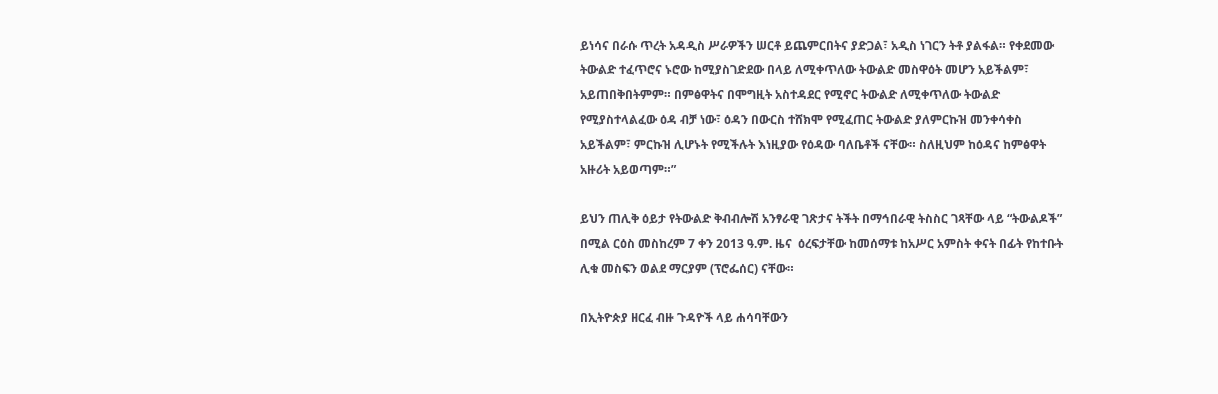ይነሳና በራሱ ጥረት አዳዲስ ሥራዎችን ሠርቶ ይጨምርበትና ያድጋል፣ አዲስ ነገርን ትቶ ያልፋል። የቀደመው ትውልድ ተፈጥሮና ኑሮው ከሚያስገድደው በላይ ለሚቀጥለው ትውልድ መስዋዕት መሆን አይችልም፣ አይጠበቅበትምም። በምፅዋትና በሞግዚት አስተዳደር የሚኖር ትውልድ ለሚቀጥለው ትውልድ የሚያስተላልፈው ዕዳ ብቻ ነው፣ ዕዳን በውርስ ተሸክሞ የሚፈጠር ትውልድ ያለምርኩዝ መንቀሳቀስ አይችልም፣ ምርኩዝ ሊሆኑት የሚችሉት እነዚያው የዕዳው ባለቤቶች ናቸው። ስለዚህም ከዕዳና ከምፅዋት አዙሪት አይወጣም።”

ይህን ጠሊቅ ዕይታ የትውልድ ቅብብሎሽ አንፃራዊ ገጽታና ትችት በማኅበራዊ ትስስር ገጻቸው ላይ “ትውልዶች” በሚል ርዕስ መስከረም 7 ቀን 2013 ዓ.ም. ዜና  ዕረፍታቸው ከመሰማቱ ከአሥር አምስት ቀናት በፊት የከተቡት ሊቁ መስፍን ወልደ ማርያም (ፕሮፌሰር) ናቸው።

በኢትዮጵያ ዘርፈ ብዙ ጉዳዮች ላይ ሐሳባቸውን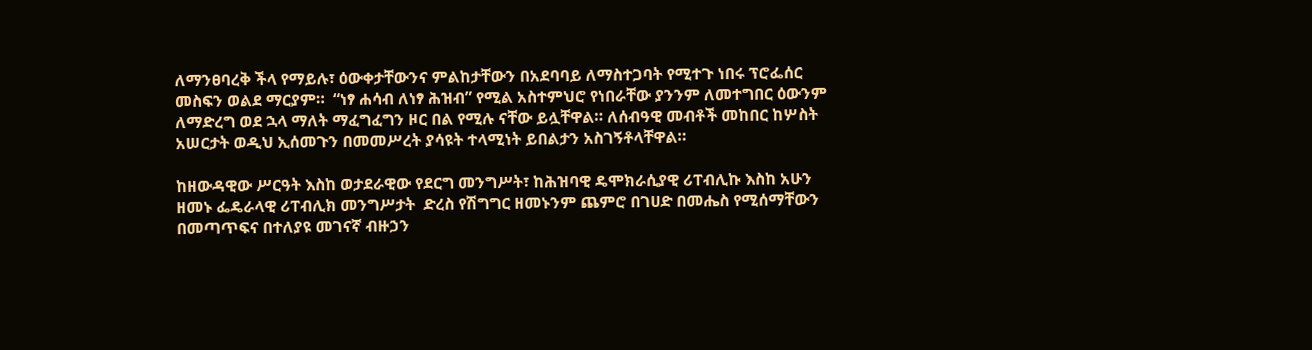ለማንፀባረቅ ችላ የማይሉ፣ ዕውቀታቸውንና ምልከታቸውን በአደባባይ ለማስተጋባት የሚተጉ ነበሩ ፕሮፌሰር መስፍን ወልደ ማርያም።  “ነፃ ሐሳብ ለነፃ ሕዝብ” የሚል አስተምህሮ የነበራቸው ያንንም ለመተግበር ዕውንም ለማድረግ ወደ ኋላ ማለት ማፈግፈግን ዞር በል የሚሉ ናቸው ይሏቸዋል። ለሰብዓዊ መብቶች መከበር ከሦስት አሠርታት ወዲህ ኢሰመጉን በመመሥረት ያሳዩት ተላሚነት ይበልታን አስገኝቶላቸዋል።

ከዘውዳዊው ሥርዓት እስከ ወታደራዊው የደርግ መንግሥት፣ ከሕዝባዊ ዴሞክራሲያዊ ሪፐብሊኩ እስከ አሁን ዘመኑ ፌዴራላዊ ሪፐብሊክ መንግሥታት  ድረስ የሽግግር ዘመኑንም ጨምሮ በገሀድ በመሔስ የሚሰማቸውን በመጣጥፍና በተለያዩ መገናኛ ብዙኃን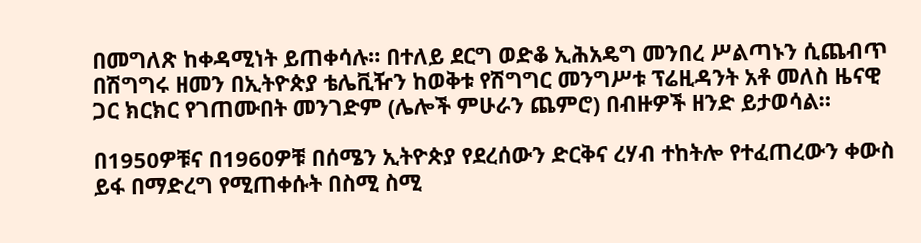በመግለጽ ከቀዳሚነት ይጠቀሳሉ። በተለይ ደርግ ወድቆ ኢሕአዴግ መንበረ ሥልጣኑን ሲጨብጥ በሽግግሩ ዘመን በኢትዮጵያ ቴሌቪዥን ከወቅቱ የሽግግር መንግሥቱ ፕሬዚዳንት አቶ መለስ ዜናዊ ጋር ክርክር የገጠሙበት መንገድም (ሌሎች ምሁራን ጨምሮ) በብዙዎች ዘንድ ይታወሳል።

በ1950ዎቹና በ1960ዎቹ በሰሜን ኢትዮጵያ የደረሰውን ድርቅና ረሃብ ተከትሎ የተፈጠረውን ቀውስ ይፋ በማድረግ የሚጠቀሱት በስሚ ስሚ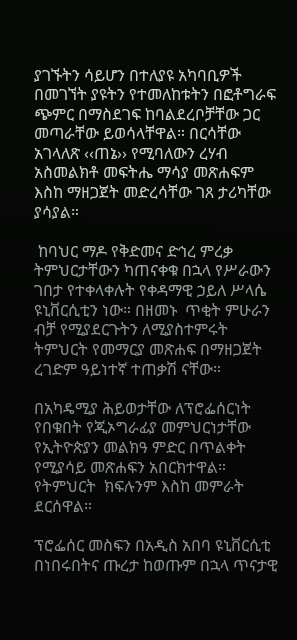ያገኙትን ሳይሆን በተለያዩ አካባቢዎች በመገኘት ያዩትን የተመለከቱትን በፎቶግራፍ ጭምር በማስደገፍ ከባልደረቦቻቸው ጋር መጣራቸው ይወሳላቸዋል። በርሳቸው አገላለጽ ‹‹ጠኔ›› የሚባለውን ረሃብ አስመልክቶ መፍትሔ ማሳያ መጽሐፍም እስከ ማዘጋጀት መድረሳቸው ገጸ ታሪካቸው ያሳያል።

 ከባህር ማዶ የቅድመና ድኅረ ምረቃ ትምህርታቸውን ካጠናቀቁ በኋላ የሥራውን ገበታ የተቀላቀሉት የቀዳማዊ ኃይለ ሥላሴ  ዩኒቨርሲቲን ነው። በዘመኑ  ጥቂት ምሁራን ብቻ የሚያደርጉትን ለሚያስተምሩት ትምህርት የመማርያ መጽሐፍ በማዘጋጀት ረገድም ዓይነተኛ ተጠቃሽ ናቸው።

በአካዴሚያ ሕይወታቸው ለፕሮፌሰርነት የበቁበት የጂኦግራፊያ መምህርነታቸው የኢትዮጵያን መልክዓ ምድር በጥልቀት የሚያሳይ መጽሐፍን አበርክተዋል። የትምህርት  ክፍሉንም እስከ መምራት ደርሰዋል።

ፕሮፌሰር መስፍን በአዲስ አበባ ዩኒቨርሲቲ በነበሩበትና ጡረታ ከወጡም በኋላ ጥናታዊ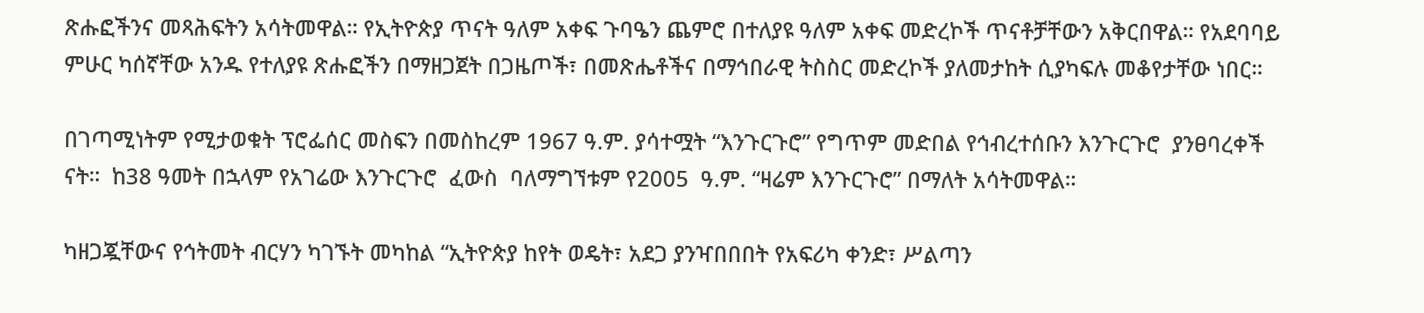ጽሑፎችንና መጻሕፍትን አሳትመዋል። የኢትዮጵያ ጥናት ዓለም አቀፍ ጉባዔን ጨምሮ በተለያዩ ዓለም አቀፍ መድረኮች ጥናቶቻቸውን አቅርበዋል። የአደባባይ ምሁር ካሰኛቸው አንዱ የተለያዩ ጽሑፎችን በማዘጋጀት በጋዜጦች፣ በመጽሔቶችና በማኅበራዊ ትስስር መድረኮች ያለመታከት ሲያካፍሉ መቆየታቸው ነበር።

በገጣሚነትም የሚታወቁት ፕሮፌሰር መስፍን በመስከረም 1967 ዓ.ም. ያሳተሟት “እንጉርጉሮ” የግጥም መድበል የኅብረተሰቡን እንጉርጉሮ  ያንፀባረቀች ናት።  ከ38 ዓመት በኋላም የአገሬው እንጉርጉሮ  ፈውስ  ባለማግኘቱም የ2005  ዓ.ም. “ዛሬም እንጉርጉሮ” በማለት አሳትመዋል።

ካዘጋጇቸውና የኅትመት ብርሃን ካገኙት መካከል “ኢትዮጵያ ከየት ወዴት፣ አደጋ ያንዣበበበት የአፍሪካ ቀንድ፣ ሥልጣን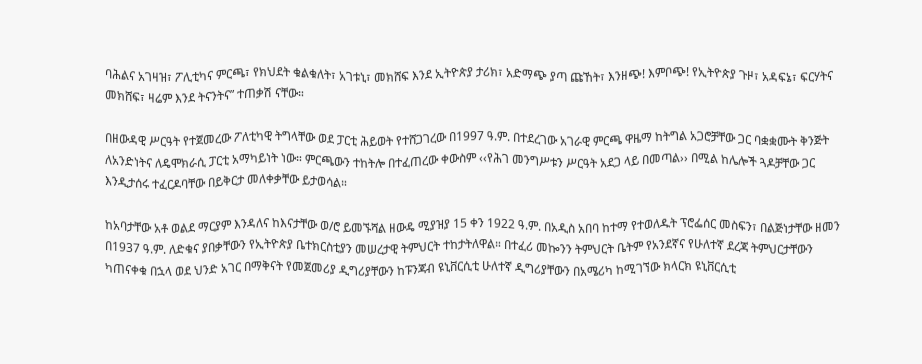ባሕልና አገዛዝ፣ ፖሊቲካና ምርጫ፣ የክህደት ቁልቁለት፣ አገቱኒ፣ መክሸፍ እንደ ኢትዮጵያ ታሪክ፣ አድማጭ ያጣ ጩኸት፣ እንዘጭ! እምቦጭ! የኢትዮጵያ ጉዞ፣ አዳፍኔ፣ ፍርሃትና መክሸፍ፣ ዛሬም እንደ ትናንትና” ተጠቃሽ ናቸው።

በዘውዳዊ ሥርዓት የተጀመረው ፖለቲካዊ ትግላቸው ወደ ፓርቲ ሕይወት የተሸጋገረው በ1997 ዓ.ም. በተደረገው አገራዊ ምርጫ ዋዜማ ከትግል አጋሮቻቸው ጋር ባቋቋሙት ቅንጅት ለአንድነትና ለዴሞክራሲ ፓርቲ አማካይነት ነው። ምርጫውን ተከትሎ በተፈጠረው ቀውስም ‹‹የሕገ መንግሥቱን ሥርዓት አደጋ ላይ በመጣል›› በሚል ከሌሎች ጓዶቻቸው ጋር እንዲታሰሩ ተፈርዶባቸው በይቅርታ መለቀቃቸው ይታወሳል።

ከአባታቸው አቶ ወልደ ማርያም እንዳለና ከእናታቸው ወ/ሮ ይመኙሻል ዘውዴ ሚያዝያ 15 ቀን 1922 ዓ.ም. በአዲስ አበባ ከተማ የተወለዱት ፕሮፌሰር መስፍን፣ በልጅነታቸው ዘመን በ1937 ዓ.ም. ለድቁና ያበቃቸውን የኢትዮጵያ ቤተክርስቲያን መሠረታዊ ትምህርት ተከታትለዋል። በተፈሪ መኰንን ትምህርት ቤትም የአንደኛና የሁለተኛ ደረጃ ትምህርታቸውን ካጠናቀቁ በኋላ ወደ ህንድ አገር በማቅናት የመጀመሪያ ዲግሪያቸውን ከፑንጃብ ዩኒቨርሲቲ ሁለተኛ ዲግሪያቸውን በአሜሪካ ከሚገኘው ክላርክ ዩኒቨርሲቲ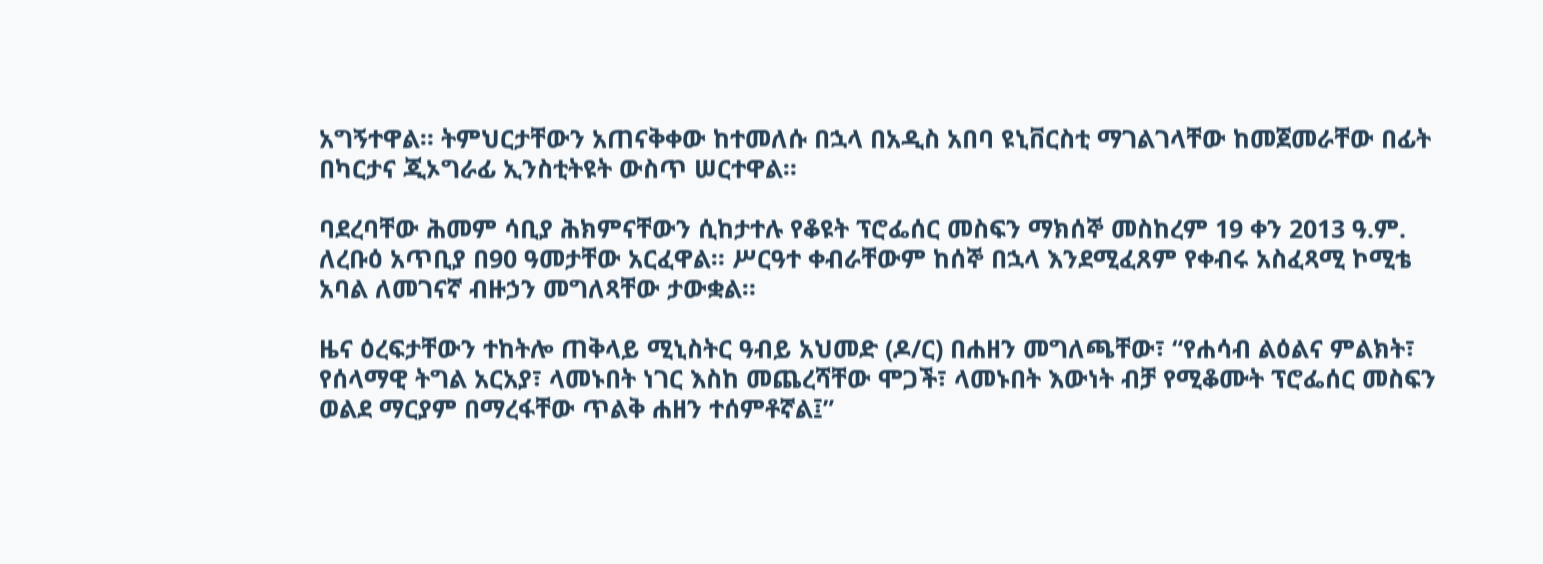አግኝተዋል። ትምህርታቸውን አጠናቅቀው ከተመለሱ በኋላ በአዲስ አበባ ዩኒቨርስቲ ማገልገላቸው ከመጀመራቸው በፊት በካርታና ጂኦግራፊ ኢንስቲትዩት ውስጥ ሠርተዋል።

ባደረባቸው ሕመም ሳቢያ ሕክምናቸውን ሲከታተሉ የቆዩት ፕሮፌሰር መስፍን ማክሰኞ መስከረም 19 ቀን 2013 ዓ.ም. ለረቡዕ አጥቢያ በ90 ዓመታቸው አርፈዋል። ሥርዓተ ቀብራቸውም ከሰኞ በኋላ እንደሚፈጸም የቀብሩ አስፈጻሚ ኮሚቴ አባል ለመገናኛ ብዙኃን መግለጻቸው ታውቋል።

ዜና ዕረፍታቸውን ተከትሎ ጠቅላይ ሚኒስትር ዓብይ አህመድ (ዶ/ር) በሐዘን መግለጫቸው፣ “የሐሳብ ልዕልና ምልክት፣ የሰላማዊ ትግል አርአያ፣ ላመኑበት ነገር እስከ መጨረሻቸው ሞጋች፣ ላመኑበት እውነት ብቻ የሚቆሙት ፕሮፌሰር መስፍን ወልደ ማርያም በማረፋቸው ጥልቅ ሐዘን ተሰምቶኛል፤”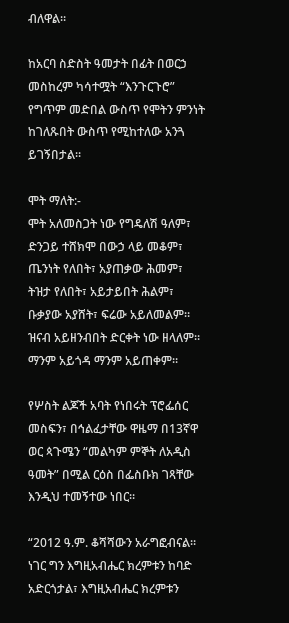ብለዋል።

ከአርባ ስድስት ዓመታት በፊት በወርኃ መስከረም ካሳተሟት “እንጉርጉሮ” የግጥም መድበል ውስጥ የሞትን ምንነት ከገለጹበት ውስጥ የሚከተለው አንጓ ይገኝበታል።

ሞት ማለት:-
ሞት አለመስጋት ነው የግዴለሽ ዓለም፣
ድንጋይ ተሸክሞ በውኃ ላይ መቆም፣
ጤንነት የለበት፣ አያጠቃው ሕመም፣
ትዝታ የለበት፣ አይታይበት ሕልም፣
ቡቃያው አያሸት፣ ፍሬው አይለመልም።
ዝናብ አይዘንብበት ድርቀት ነው ዘላለም።
ማንም አይጎዳ ማንም አይጠቀም።

የሦስት ልጆች አባት የነበሩት ፕሮፌሰር መስፍን፣ በኅልፈታቸው ዋዜማ በ13ኛዋ ወር ጳጉሜን “መልካም ምኞት ለአዲስ ዓመት” በሚል ርዕስ በፌስቡክ ገጻቸው እንዲህ ተመኝተው ነበር።

“2012 ዓ.ም. ቆሻሻውን አራግፎብናል። ነገር ግን እግዚአብሔር ክረምቱን ከባድ አድርጎታል፣ እግዚአብሔር ክረምቱን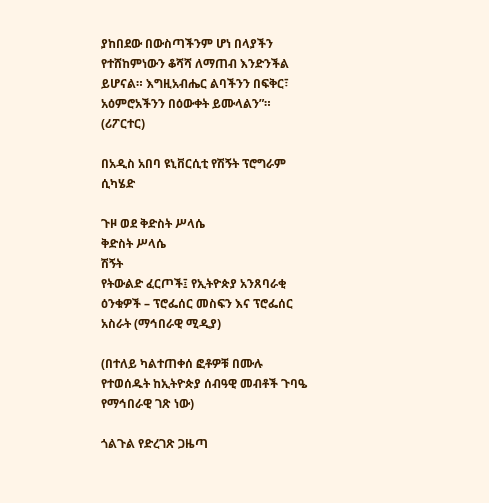ያከበደው በውስጣችንም ሆነ በላያችን የተሸከምነውን ቆሻሻ ለማጠብ እንድንችል ይሆናል። እግዚአብሔር ልባችንን በፍቅር፣ አዕምሮአችንን በዕውቀት ይሙላልን”። (ሪፖርተር)

በአዲስ አበባ ዩኒቨርሲቲ የሽኝት ፕሮግራም ሲካሄድ

ጉዞ ወደ ቅድስት ሥላሴ
ቅድስት ሥላሴ
ሽኝት
የትውልድ ፈርጦች፤ የኢትዮጵያ አንጸባራቂ ዕንቁዎች – ፕሮፌሰር መስፍን እና ፕሮፌሰር አስራት (ማኅበራዊ ሚዲያ)

(በተለይ ካልተጠቀሰ ፎቶዎቹ በሙሉ የተወሰዱት ከኢትዮጵያ ሰብዓዊ መብቶች ጉባዔ የማኅበራዊ ገጽ ነው)

ጎልጉል የድረገጽ ጋዜጣ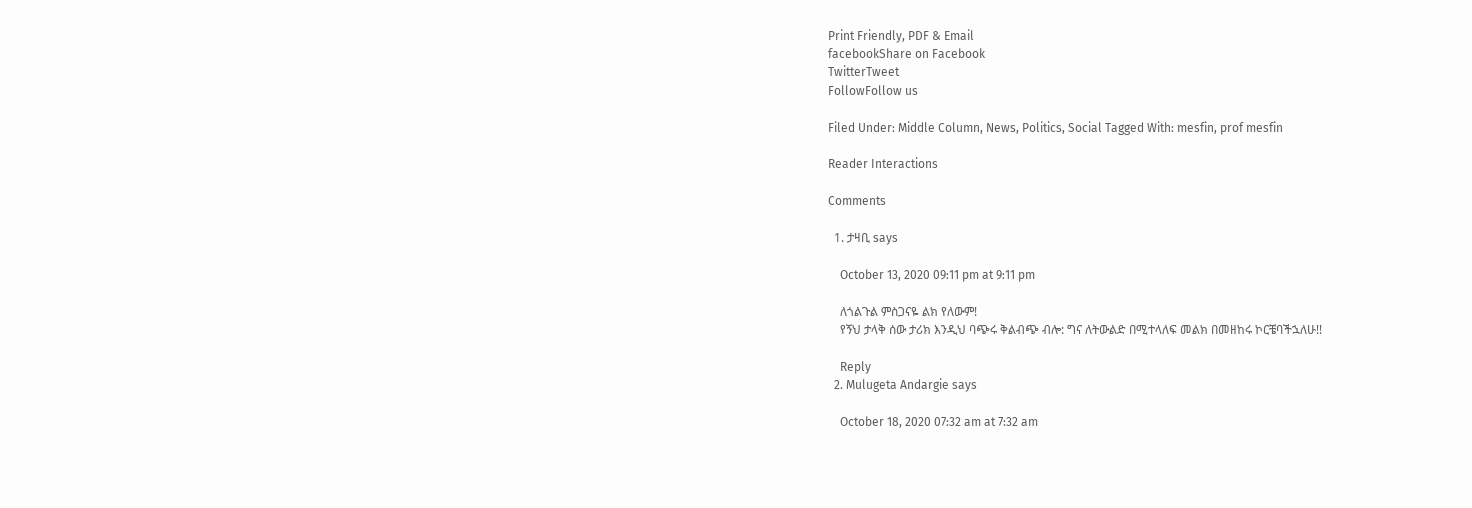Print Friendly, PDF & Email
facebookShare on Facebook
TwitterTweet
FollowFollow us

Filed Under: Middle Column, News, Politics, Social Tagged With: mesfin, prof mesfin

Reader Interactions

Comments

  1. ታዛቢ says

    October 13, 2020 09:11 pm at 9:11 pm

    ለጎልጉል ምስጋናዬ ልክ የለውም!
    የኝህ ታላቅ ሰው ታሪክ እንዲህ ባጭሩ ቅልብጭ ብሎ: ግና ለትውልድ በሚተላለፍ መልክ በመዘከሩ ኮርቼባችኋለሁ!!

    Reply
  2. Mulugeta Andargie says

    October 18, 2020 07:32 am at 7:32 am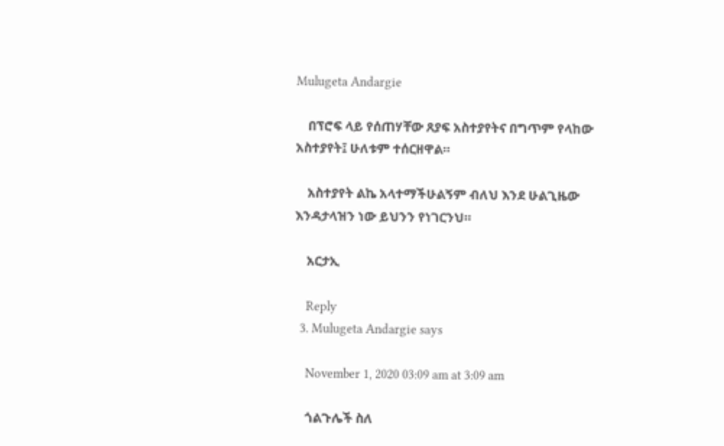Mulugeta Andargie

    በፕሮፍ ላይ የሰጠሃቸው ጸያፍ አስተያየትና በግጥም የላከው አስተያየት፤ ሁለቱም ተሰርዘዋል።

    አስተያየት ልኬ አላተማችሁልኝም ብለህ እንደ ሁልጊዜው እንዳታላዝን ነው ይህንን የነገርንህ።

    አርታኢ

    Reply
  3. Mulugeta Andargie says

    November 1, 2020 03:09 am at 3:09 am

    ጎልጉሌች ስለ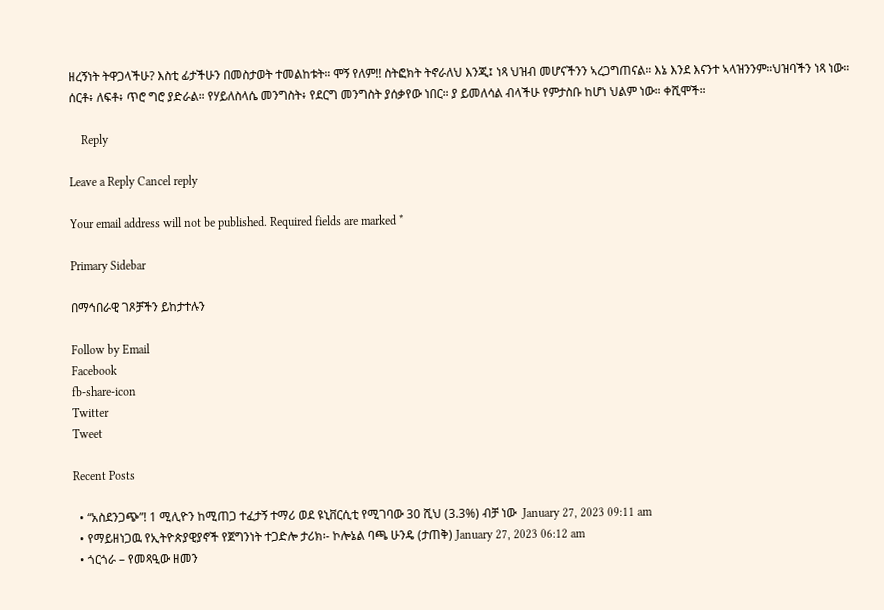ዘረኝነት ትዋጋላችሁ? እስቲ ፊታችሁን በመስታወት ተመልከቱት። ሞኝ የለም!! ስትፎክት ትኖራለህ እንጂ፤ ነጻ ህዝብ መሆናችንን ኣረጋግጠናል። እኔ እንደ እናንተ ኣላዝንንም።ህዝባችን ነጻ ነው። ሰርቶ፥ ለፍቶ፥ ጥሮ ግሮ ያድራል። የሃይለስላሴ መንግስት፥ የደርግ መንግስት ያሰቃየው ነበር። ያ ይመለሳል ብላችሁ የምታስቡ ከሆነ ህልም ነው። ቀሺሞች።

    Reply

Leave a Reply Cancel reply

Your email address will not be published. Required fields are marked *

Primary Sidebar

በማኅበራዊ ገጾቻችን ይከታተሉን

Follow by Email
Facebook
fb-share-icon
Twitter
Tweet

Recent Posts

  • “አስደንጋጭ”! 1 ሚሊዮን ከሚጠጋ ተፈታኝ ተማሪ ወደ ዩኒቨርሲቲ የሚገባው 30 ሺህ (3.3%) ብቻ ነው  January 27, 2023 09:11 am
  • የማይዘነጋዉ የኢትዮጵያዊያኖች የጀግንነት ተጋድሎ ታሪክ፡- ኮሎኔል ባጫ ሁንዴ (ታጠቅ) January 27, 2023 06:12 am
  • ጎርጎራ – የመጻዒው ዘመን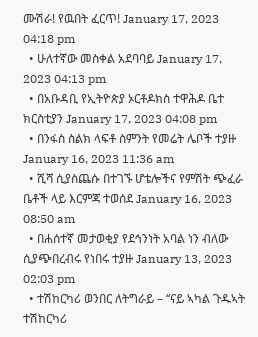ሙሽራ! የዉበት ፈርጥ! January 17, 2023 04:18 pm
  • ሁለተኛው መስቀል አደባባይ January 17, 2023 04:13 pm
  • በአቡዳቢ የኢትዮጵያ ኦርቶዶክስ ተዋሕዶ ቤተ ክርስቲያን January 17, 2023 04:08 pm
  • በንፋስ ስልክ ላፍቶ ስምንት የመሬት ሌቦች ተያዙ January 16, 2023 11:36 am
  • ሺሻ ሲያስጨሱ በተገኙ ሆቴሎችና የምሽት ጭፈራ ቤቶች ላይ እርምጃ ተወሰደ January 16, 2023 08:50 am
  • በሐሰተኛ መታወቂያ የደኅንነት አባል ነን ብለው ሲያጭበረብሩ የነበሩ ተያዙ January 13, 2023 02:03 pm
  • ተሽከርካሪ ወንበር ለትግራይ – “ናይ ኣካል ጉዱኣት ተሽከርካሪ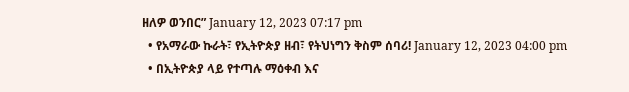ዘለዎ ወንበር” January 12, 2023 07:17 pm
  • የአማራው ኩራት፣ የኢትዮጵያ ዘብ፣ የትህነግን ቅስም ሰባሪ! January 12, 2023 04:00 pm
  • በኢትዮጵያ ላይ የተጣሉ ማዕቀብ እና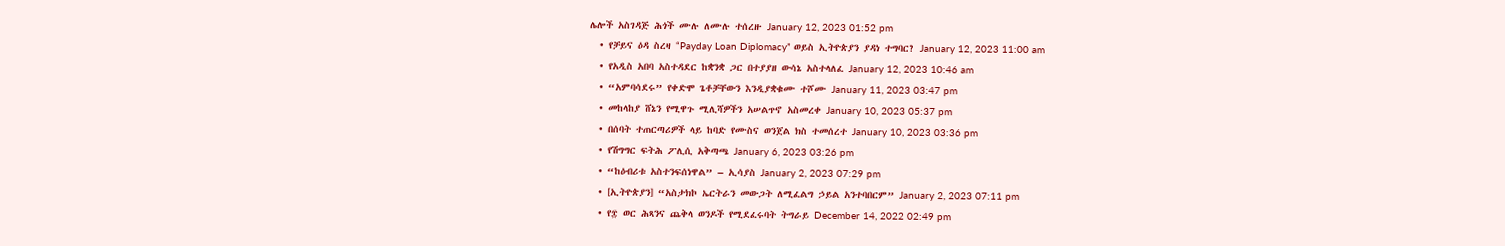ሌሎች አስገዳጅ ሕጎች ሙሉ ለሙሉ ተሰረዙ January 12, 2023 01:52 pm
  • የቻይና ዕዳ ስረዛ “Payday Loan Diplomacy” ወይስ ኢትዮጵያን ያዳነ ተግባር? January 12, 2023 11:00 am
  • የአዲስ አበባ አስተዳደር ከቋንቋ ጋር በተያያዘ ውሳኔ አስተላለፈ January 12, 2023 10:46 am
  • “አምባሳደሩ” የቀድሞ ጌቶቻቸውን እንዲያቋቁሙ ተሾሙ January 11, 2023 03:47 pm
  • መከላከያ ሸኔን የሚዋጉ ሚሊሻዎችን አሠልጥኖ አስመረቀ January 10, 2023 05:37 pm
  • በሰባት ተጠርጣሪዎች ላይ ከባድ የሙስና ወንጀል ክስ ተመሰረተ January 10, 2023 03:36 pm
  • የሽግግር ፍትሕ ፖሊሲ አቅጣጫ January 6, 2023 03:26 pm
  • “ከዕብሪቱ አስተንፍሰነዋል” – ኢሳያስ January 2, 2023 07:29 pm
  • [ኢትዮጵያን] “አስታክኮ ኤርትራን መውጋት ለሚፈልግ ኃይል አንተባበርም” January 2, 2023 07:11 pm
  • የ፰ ወር ሕጻንና ጨቅላ ወንዶች የሚደፈሩባት ትግራይ December 14, 2022 02:49 pm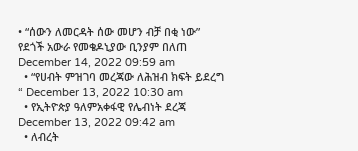• “ሰውን ለመርዳት ሰው መሆን ብቻ በቂ ነው” የደጎች አውራ የመቄዶኒያው ቢንያም በለጠ December 14, 2022 09:59 am
  • “የሀብት ምዝገባ መረጃው ለሕዝብ ክፍት ይደረግ “ December 13, 2022 10:30 am
  • የኢትዮጵያ ዓለምአቀፋዊ የሌብነት ደረጃ December 13, 2022 09:42 am
  • ለብረት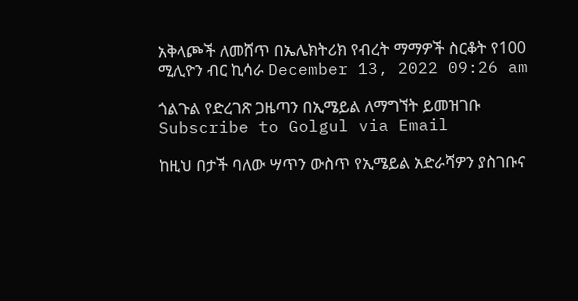አቅላጮች ለመሸጥ በኤሌክትሪክ የብረት ማማዎች ስርቆት የ100 ሚሊዮን ብር ኪሳራ December 13, 2022 09:26 am

ጎልጉል የድረገጽ ጋዜጣን በኢሜይል ለማግኘት ይመዝገቡ Subscribe to Golgul via Email

ከዚህ በታች ባለው ሣጥን ውስጥ የኢሜይል አድራሻዎን ያስገቡና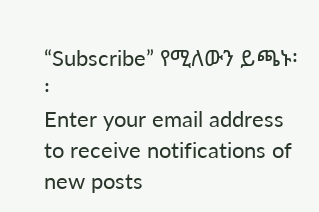“Subscribe” የሚለውን ይጫኑ፡፡
Enter your email address to receive notifications of new posts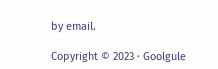by email.

Copyright © 2023 · Goolgule